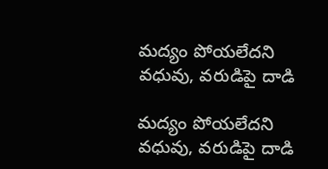మద్యం పోయలేదని వధువు, వరుడిపై దాడి

మద్యం పోయలేదని వధువు, వరుడిపై దాడి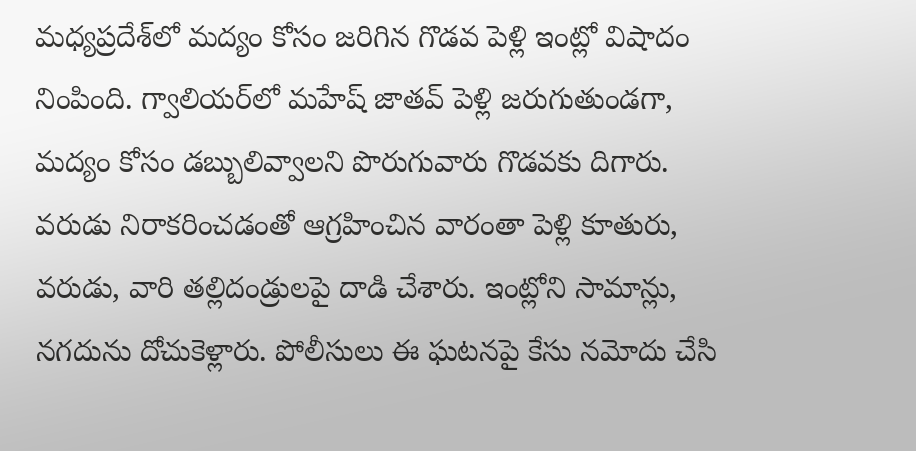మధ్యప్రదేశ్‌లో మద్యం కోసం జరిగిన గొడవ పెళ్లి ఇంట్లో విషాదం నింపింది. గ్వాలియర్‌లో మహేష్ జాతవ్ పెళ్లి జరుగుతుండగా, మద్యం కోసం డబ్బులివ్వాలని పొరుగువారు గొడవకు దిగారు. వరుడు నిరాకరించడంతో ఆగ్రహించిన వారంతా పెళ్లి కూతురు, వరుడు, వారి తల్లిదండ్రులపై దాడి చేశారు. ఇంట్లోని సామాన్లు, నగదును దోచుకెళ్లారు. పోలీసులు ఈ ఘటనపై కేసు నమోదు చేసి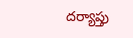దర్యాప్తు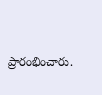ప్రారంభించారు.